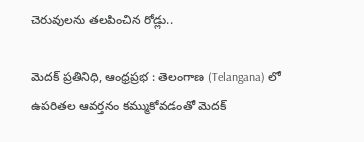చెరువులను తలపించిన రోడ్లు..

మెదక్ ప్రతినిధి, ఆంధ్రప్రభ : తెలంగాణ (Telangana) లో ఉపరితల ఆవర్తనం కమ్ముకోవడంతో మెదక్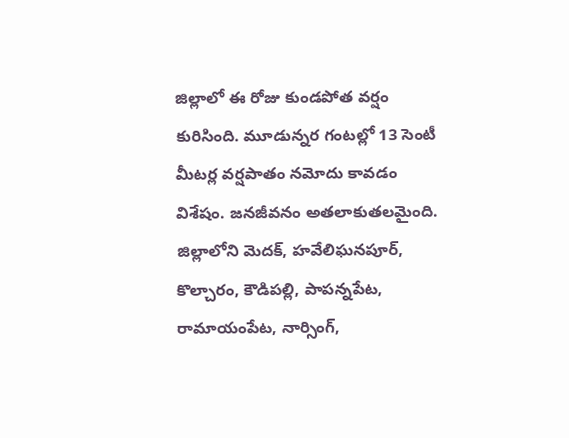జిల్లాలో ఈ రోజు కుండపోత వర్షం కురిసింది. మూడున్నర గంటల్లో 13 సెంటీ మీటర్ల వర్షపాతం నమోదు కావడం విశేషం. జనజీవనం అతలాకుతలమైంది. జిల్లాలోని మెదక్, హవేలిఘనపూర్, కొల్చారం, కౌడిపల్లి, పాపన్నపేట, రామాయంపేట, నార్సింగ్,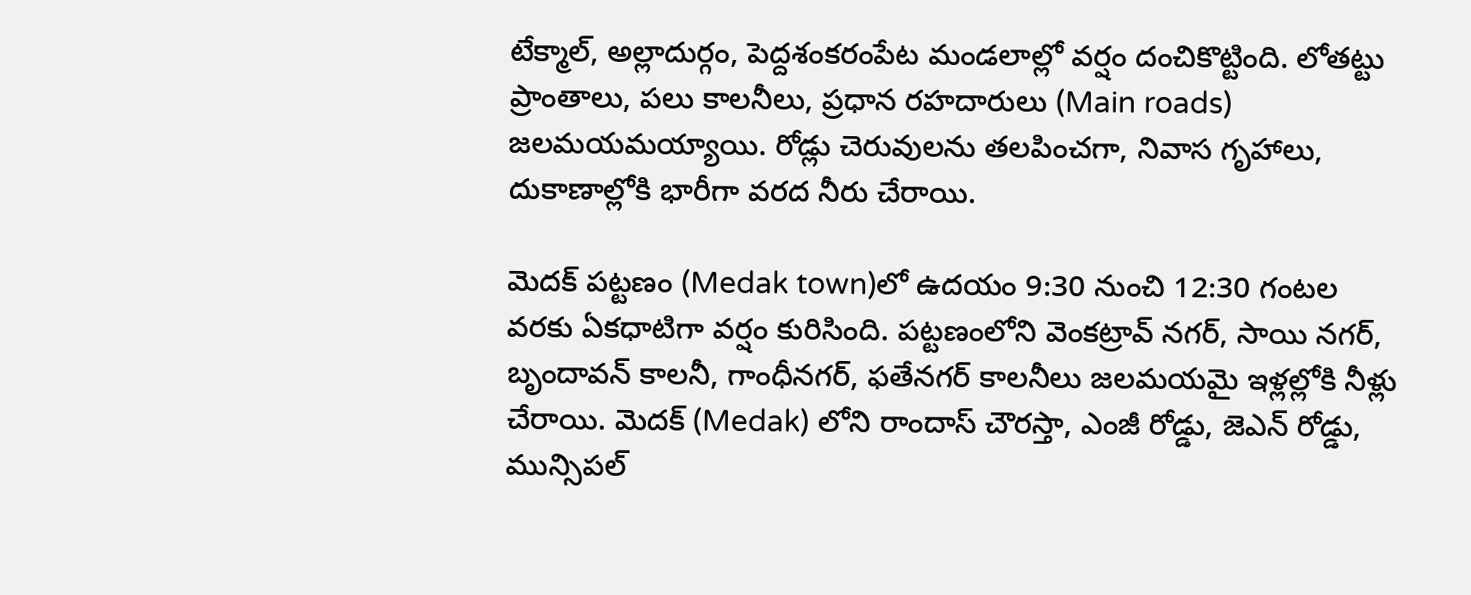టేక్మాల్, అల్లాదుర్గం, పెద్దశంకరంపేట మండలాల్లో వర్షం దంచికొట్టింది. లోతట్టు ప్రాంతాలు, పలు కాలనీలు, ప్రధాన రహదారులు (Main roads) జలమయమయ్యాయి. రోడ్లు చెరువులను తలపించగా, నివాస గృహాలు, దుకాణాల్లోకి భారీగా వరద నీరు చేరాయి.

మెదక్ పట్టణం (Medak town)లో ఉదయం 9:30 నుంచి 12:30 గంటల వరకు ఏకధాటిగా వర్షం కురిసింది. పట్టణంలోని వెంకట్రావ్ నగర్, సాయి నగర్, బృందావన్ కాలనీ, గాంధీనగర్, ఫతేనగర్ కాలనీలు జలమయమై ఇళ్లల్లోకి నీళ్లు చేరాయి. మెదక్ (Medak) లోని రాందాస్ చౌరస్తా, ఎంజీ రోడ్డు, జెఎన్ రోడ్డు, మున్సిపల్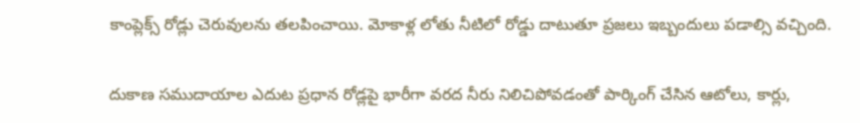కాంప్లెక్స్ రోడ్లు చెరువులను తలపించాయి. మోకాళ్ల లోతు నీటిలో రోడ్డు దాటుతూ ప్రజలు ఇబ్బందులు పడాల్సి వచ్చింది.

దుకాణ సముదాయాల ఎదుట ప్రధాన రోడ్లపై భారీగా వరద నీరు నిలిచిపోవడంతో పార్కింగ్ చేసిన ఆటోలు, కార్లు,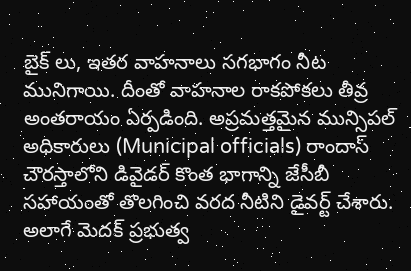బైక్ లు, ఇతర వాహనాలు సగభాగం నీట మునిగాయి. దీంతో వాహనాల రాకపోకలు తీవ్ర అంతరాయం ఏర్పడింది. అప్రమత్తమైన మున్సిపల్ అధికారులు (Municipal officials) రాందాస్ చౌరస్తాలోని డివైడర్ కొంత భాగాన్ని జేసీబీ సహాయంతో తొలగించి వరద నీటిని డైవర్ట్ చేశారు. అలాగే మెదక్ ప్రభుత్వ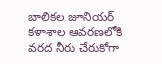బాలికల జూనియర్ కళాశాల ఆవరణలోకి వరద నీరు చేరుకోగా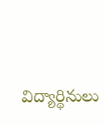విద్యార్థినులు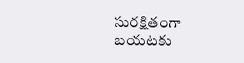సురక్షితంగా బయటకు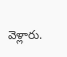వెళ్లారు.